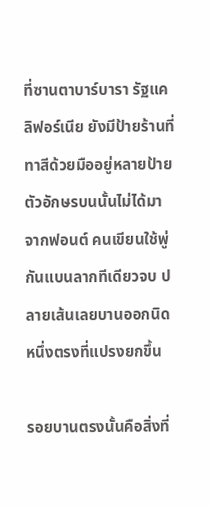ที่ซานตาบาร์บารา รัฐแคลิฟอร์เนีย ยังมีป้ายร้านที่ทาสีด้วยมืออยู่หลายป้าย ตัวอักษรบนนั้นไม่ได้มาจากฟอนต์ คนเขียนใช้พู่กันแบนลากทีเดียวจบ ปลายเส้นเลยบานออกนิดหนึ่งตรงที่แปรงยกขึ้น

รอยบานตรงนั้นคือสิ่งที่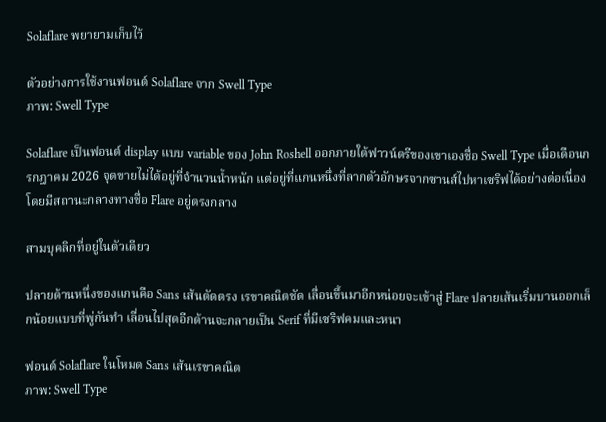Solaflare พยายามเก็บไว้

ตัวอย่างการใช้งานฟอนต์ Solaflare จาก Swell Type
ภาพ: Swell Type

Solaflare เป็นฟอนต์ display แบบ variable ของ John Roshell ออกภายใต้ฟาวน์ดรีของเขาเองชื่อ Swell Type เมื่อเดือนกรกฎาคม 2026 จุดขายไม่ได้อยู่ที่จำนวนน้ำหนัก แต่อยู่ที่แกนหนึ่งที่ลากตัวอักษรจากซานส์ไปหาเซริฟได้อย่างต่อเนื่อง โดยมีสถานะกลางทางชื่อ Flare อยู่ตรงกลาง

สามบุคลิกที่อยู่ในตัวเดียว

ปลายด้านหนึ่งของแกนคือ Sans เส้นตัดตรง เรขาคณิตชัด เลื่อนขึ้นมาอีกหน่อยจะเข้าสู่ Flare ปลายเส้นเริ่มบานออกเล็กน้อยแบบที่พู่กันทำ เลื่อนไปสุดอีกด้านจะกลายเป็น Serif ที่มีเซริฟคมและหนา

ฟอนต์ Solaflare ในโหมด Sans เส้นเรขาคณิต
ภาพ: Swell Type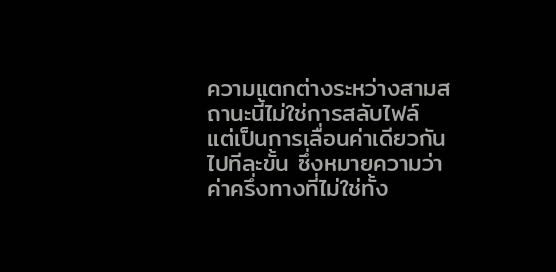ความแตกต่างระหว่างสามสถานะนี้ไม่ใช่การสลับไฟล์ แต่เป็นการเลื่อนค่าเดียวกันไปทีละขั้น ซึ่งหมายความว่าค่าครึ่งทางที่ไม่ใช่ทั้ง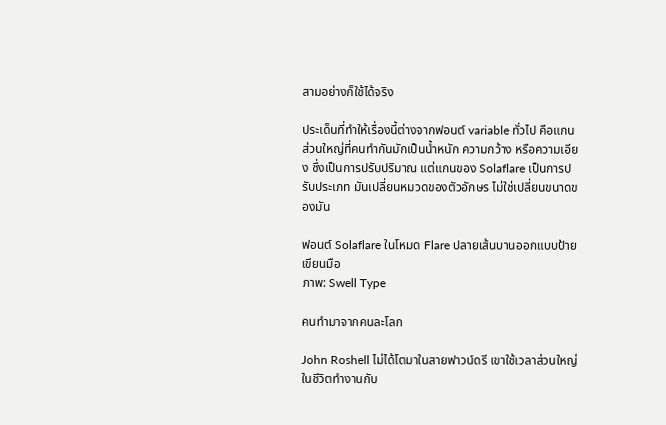สามอย่างก็ใช้ได้จริง

ประเด็นที่ทำให้เรื่องนี้ต่างจากฟอนต์ variable ทั่วไป คือแกนส่วนใหญ่ที่คนทำกันมักเป็นน้ำหนัก ความกว้าง หรือความเอียง ซึ่งเป็นการปรับปริมาณ แต่แกนของ Solaflare เป็นการปรับประเภท มันเปลี่ยนหมวดของตัวอักษร ไม่ใช่เปลี่ยนขนาดของมัน

ฟอนต์ Solaflare ในโหมด Flare ปลายเส้นบานออกแบบป้ายเขียนมือ
ภาพ: Swell Type

คนทำมาจากคนละโลก

John Roshell ไม่ได้โตมาในสายฟาวน์ดรี เขาใช้เวลาส่วนใหญ่ในชีวิตทำงานกับ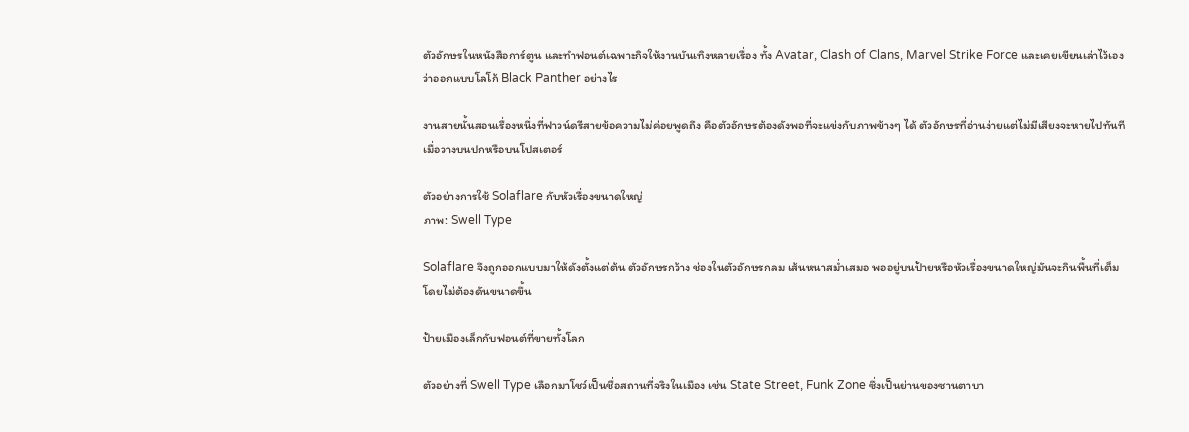ตัวอักษรในหนังสือการ์ตูน และทำฟอนต์เฉพาะกิจให้งานบันเทิงหลายเรื่อง ทั้ง Avatar, Clash of Clans, Marvel Strike Force และเคยเขียนเล่าไว้เองว่าออกแบบโลโก้ Black Panther อย่างไร

งานสายนั้นสอนเรื่องหนึ่งที่ฟาวน์ดรีสายข้อความไม่ค่อยพูดถึง คือตัวอักษรต้องดังพอที่จะแข่งกับภาพข้างๆ ได้ ตัวอักษรที่อ่านง่ายแต่ไม่มีเสียงจะหายไปทันทีเมื่อวางบนปกหรือบนโปสเตอร์

ตัวอย่างการใช้ Solaflare กับหัวเรื่องขนาดใหญ่
ภาพ: Swell Type

Solaflare จึงถูกออกแบบมาให้ดังตั้งแต่ต้น ตัวอักษรกว้าง ช่องในตัวอักษรกลม เส้นหนาสม่ำเสมอ พออยู่บนป้ายหรือหัวเรื่องขนาดใหญ่มันจะกินพื้นที่เต็มโดยไม่ต้องดันขนาดขึ้น

ป้ายเมืองเล็กกับฟอนต์ที่ขายทั้งโลก

ตัวอย่างที่ Swell Type เลือกมาโชว์เป็นชื่อสถานที่จริงในเมือง เช่น State Street, Funk Zone ซึ่งเป็นย่านของซานตาบา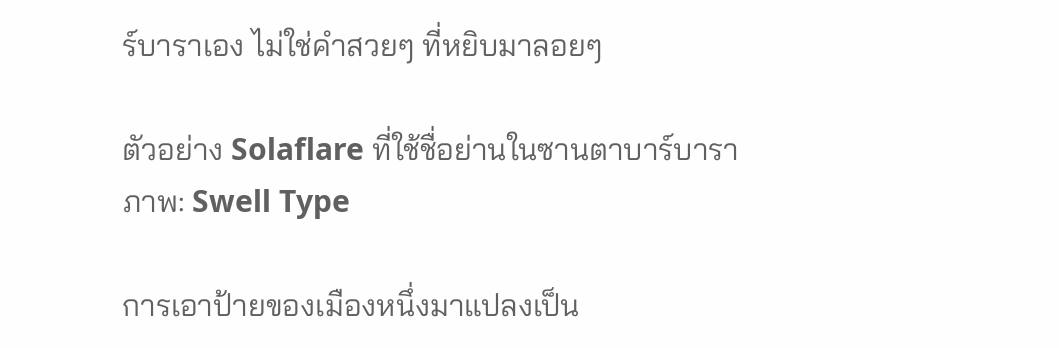ร์บาราเอง ไม่ใช่คำสวยๆ ที่หยิบมาลอยๆ

ตัวอย่าง Solaflare ที่ใช้ชื่อย่านในซานตาบาร์บารา
ภาพ: Swell Type

การเอาป้ายของเมืองหนึ่งมาแปลงเป็น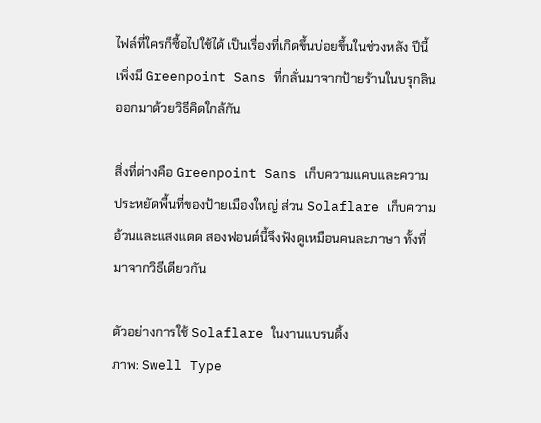ไฟล์ที่ใครก็ซื้อไปใช้ได้ เป็นเรื่องที่เกิดขึ้นบ่อยขึ้นในช่วงหลัง ปีนี้เพิ่งมี Greenpoint Sans ที่กลั่นมาจากป้ายร้านในบรุกลิน ออกมาด้วยวิธีคิดใกล้กัน

สิ่งที่ต่างคือ Greenpoint Sans เก็บความแคบและความประหยัดพื้นที่ของป้ายเมืองใหญ่ ส่วน Solaflare เก็บความอ้วนและแสงแดด สองฟอนต์นี้จึงฟังดูเหมือนคนละภาษา ทั้งที่มาจากวิธีเดียวกัน

ตัวอย่างการใช้ Solaflare ในงานแบรนดิ้ง
ภาพ: Swell Type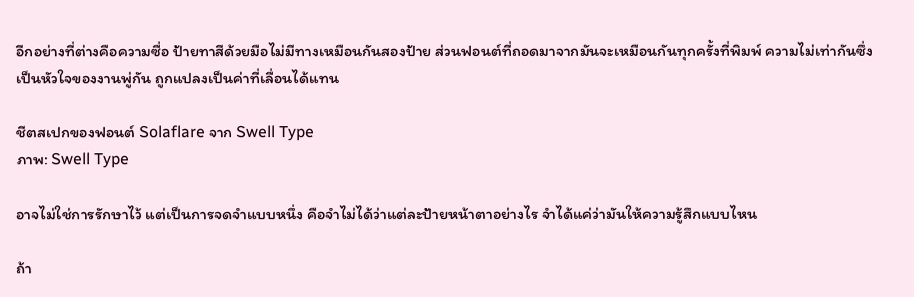อีกอย่างที่ต่างคือความซื่อ ป้ายทาสีด้วยมือไม่มีทางเหมือนกันสองป้าย ส่วนฟอนต์ที่ถอดมาจากมันจะเหมือนกันทุกครั้งที่พิมพ์ ความไม่เท่ากันซึ่งเป็นหัวใจของงานพู่กัน ถูกแปลงเป็นค่าที่เลื่อนได้แทน

ชีตสเปกของฟอนต์ Solaflare จาก Swell Type
ภาพ: Swell Type

อาจไม่ใช่การรักษาไว้ แต่เป็นการจดจำแบบหนึ่ง คือจำไม่ได้ว่าแต่ละป้ายหน้าตาอย่างไร จำได้แค่ว่ามันให้ความรู้สึกแบบไหน

ถ้า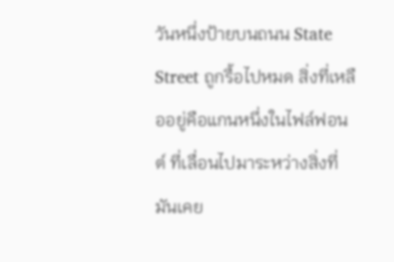วันหนึ่งป้ายบนถนน State Street ถูกรื้อไปหมด สิ่งที่เหลืออยู่คือแกนหนึ่งในไฟล์ฟอนต์ ที่เลื่อนไปมาระหว่างสิ่งที่มันเคย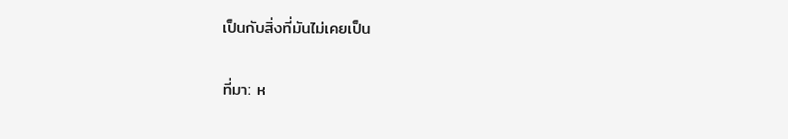เป็นกับสิ่งที่มันไม่เคยเป็น

ที่มา: ห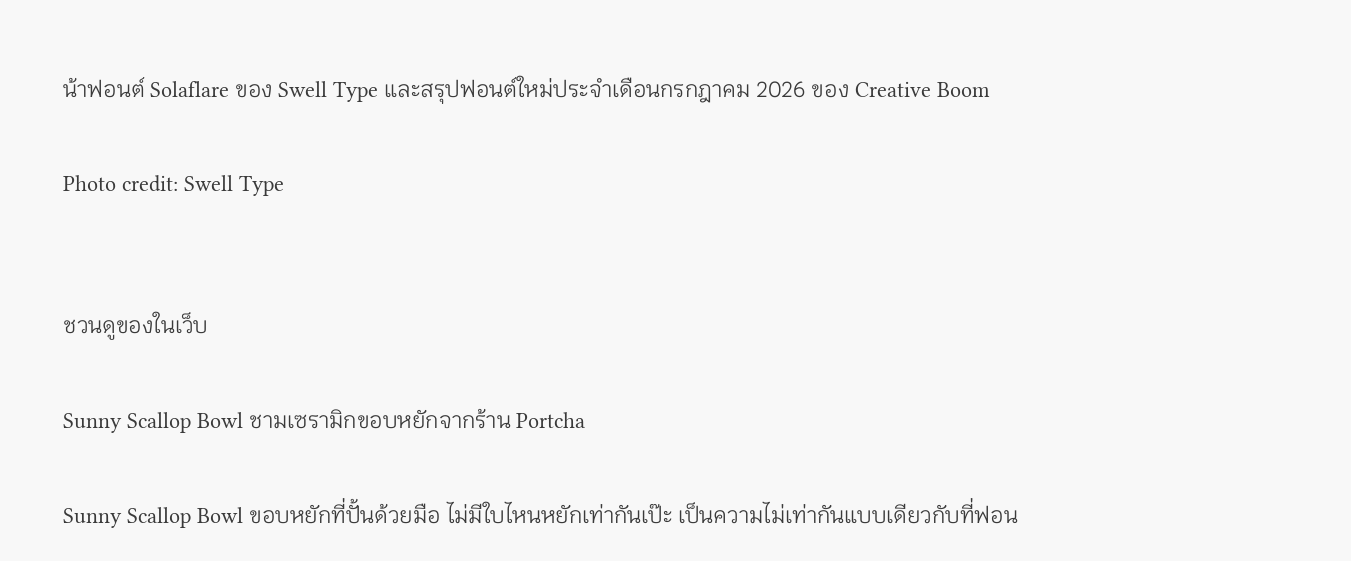น้าฟอนต์ Solaflare ของ Swell Type และสรุปฟอนต์ใหม่ประจำเดือนกรกฎาคม 2026 ของ Creative Boom

Photo credit: Swell Type


ชวนดูของในเว็บ

Sunny Scallop Bowl ชามเซรามิกขอบหยักจากร้าน Portcha

Sunny Scallop Bowl ขอบหยักที่ปั้นด้วยมือ ไม่มีใบไหนหยักเท่ากันเป๊ะ เป็นความไม่เท่ากันแบบเดียวกับที่ฟอน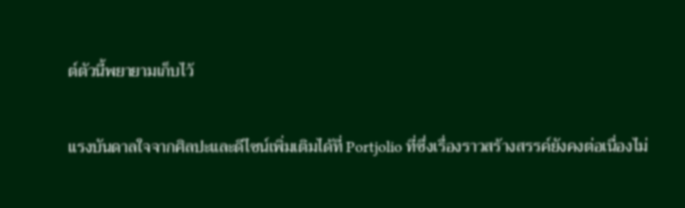ต์ตัวนี้พยายามเก็บไว้

แรงบันดาลใจจากศิลปะและดีไซน์เพิ่มเติมได้ที่ Portjolio ที่ซึ่งเรื่องราวสร้างสรรค์ยังคงต่อเนื่องไม่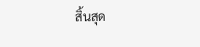สิ้นสุด